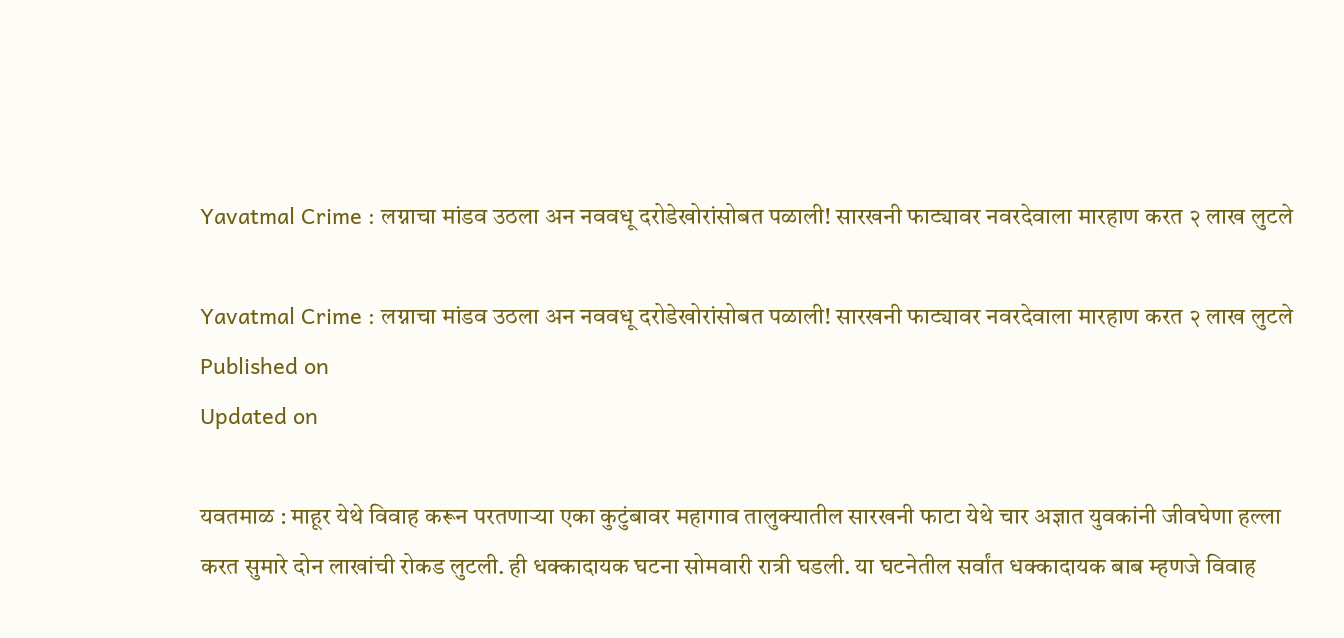Yavatmal Crime : लग्नाचा मांडव उठला अन नववधू दरोडेखोरांसोबत पळाली! सारखनी फाट्यावर नवरदेवाला मारहाण करत २ लाख लुटले

Yavatmal Crime : लग्नाचा मांडव उठला अन नववधू दरोडेखोरांसोबत पळाली! सारखनी फाट्यावर नवरदेवाला मारहाण करत २ लाख लुटले
Published on
Updated on

यवतमाळ : माहूर येथे विवाह करून परतणाऱ्या एका कुटुंबावर महागाव तालुक्यातील सारखनी फाटा येथे चार अज्ञात युवकांनी जीवघेणा हल्ला करत सुमारे दोन लाखांची रोकड लुटली. ही धक्कादायक घटना सोमवारी रात्री घडली. या घटनेतील सर्वांत धक्कादायक बाब म्हणजे विवाह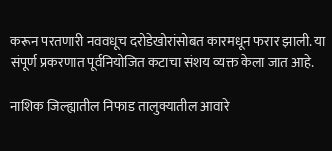करून परतणारी नववधूच दरोडेखोरांसोबत कारमधून फरार झाली. या संपूर्ण प्रकरणात पूर्वनियोजित कटाचा संशय व्यक्त केला जात आहे.

नाशिक जिल्ह्यातील निफाड तालुक्यातील आवारे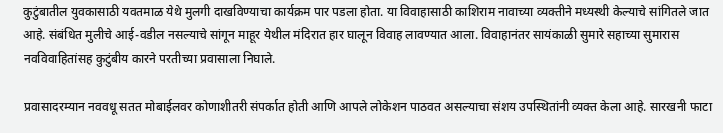कुटुंबातील युवकासाठी यवतमाळ येथे मुलगी दाखविण्याचा कार्यक्रम पार पडला होता. या विवाहासाठी काशिराम नावाच्या व्यक्तीने मध्यस्थी केल्याचे सांगितले जात आहे. संबंधित मुलीचे आई-वडील नसल्याचे सांगून माहूर येथील मंदिरात हार घालून विवाह लावण्यात आला. विवाहानंतर सायंकाळी सुमारे सहाच्या सुमारास नवविवाहितांसह कुटुंबीय कारने परतीच्या प्रवासाला निघाले.

प्रवासादरम्यान नववधू सतत मोबाईलवर कोणाशीतरी संपर्कात होती आणि आपले लोकेशन पाठवत असल्याचा संशय उपस्थितांनी व्यक्त केला आहे. सारखनी फाटा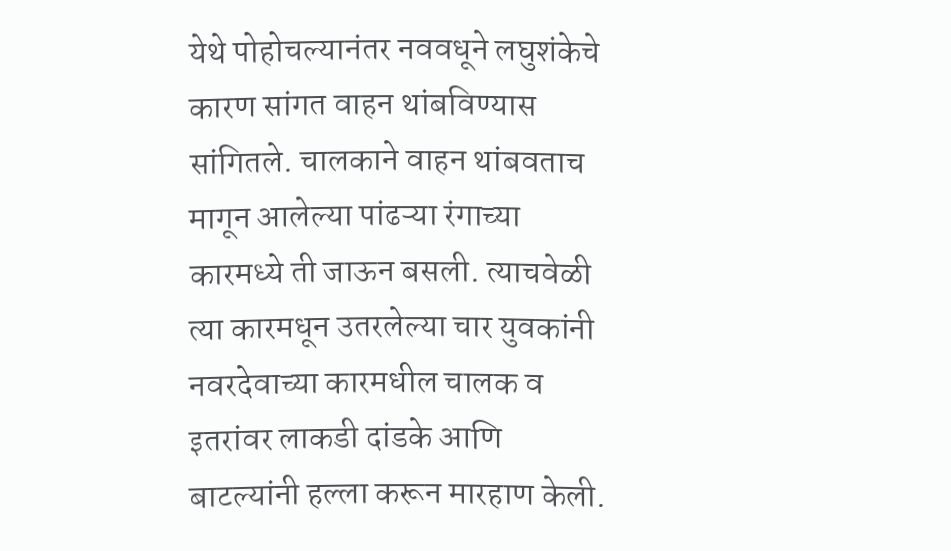येथे पोहोचल्यानंतर नववधूने लघुशंकेचे कारण सांगत वाहन थांबविण्यास सांगितले. चालकाने वाहन थांबवताच मागून आलेल्या पांढऱ्या रंगाच्या कारमध्ये ती जाऊन बसली. त्याचवेळी त्या कारमधून उतरलेल्या चार युवकांनी नवरदेवाच्या कारमधील चालक व इतरांवर लाकडी दांडके आणि बाटल्यांनी हल्ला करून मारहाण केली.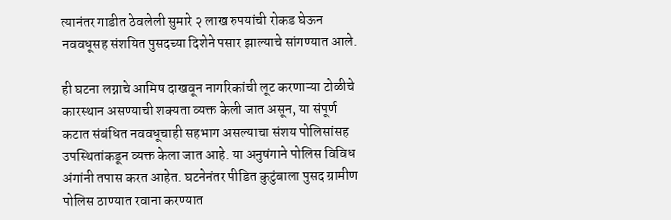त्यानंतर गाडीत ठेवलेली सुमारे २ लाख रुपयांची रोकड घेऊन नववधूसह संशयित पुसदच्या दिशेने पसार झाल्याचे सांगण्यात आले.

ही घटना लग्नाचे आमिष दाखवून नागरिकांची लूट करणाऱ्या टोळीचे कारस्थान असण्याची शक्यता व्यक्त केली जात असून, या संपूर्ण कटात संबंधित नववधूचाही सहभाग असल्याचा संशय पोलिसांसह उपस्थितांकडून व्यक्त केला जात आहे. या अनुषंगाने पोलिस विविध अंगांनी तपास करत आहेत. घटनेनंतर पीडित कुटुंबाला पुसद ग्रामीण पोलिस ठाण्यात रवाना करण्यात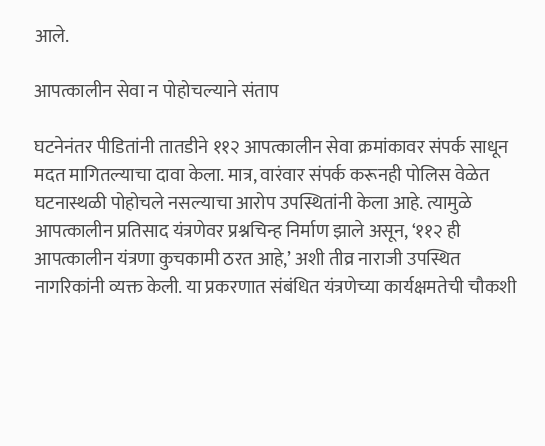आले.

आपत्कालीन सेवा न पोहोचल्याने संताप

घटनेनंतर पीडितांनी तातडीने ११२ आपत्कालीन सेवा क्रमांकावर संपर्क साधून मदत मागितल्याचा दावा केला. मात्र, वारंवार संपर्क करूनही पोलिस वेळेत घटनास्थळी पोहोचले नसल्याचा आरोप उपस्थितांनी केला आहे. त्यामुळे आपत्कालीन प्रतिसाद यंत्रणेवर प्रश्नचिन्ह निर्माण झाले असून, ‘११२ ही आपत्कालीन यंत्रणा कुचकामी ठरत आहे,’ अशी तीव्र नाराजी उपस्थित नागरिकांनी व्यक्त केली. या प्रकरणात संबंधित यंत्रणेच्या कार्यक्षमतेची चौकशी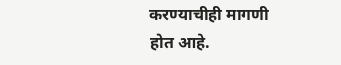करण्याचीही मागणी होत आहे.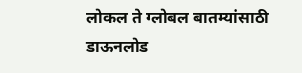लोकल ते ग्लोबल बातम्यांसाठी डाऊनलोड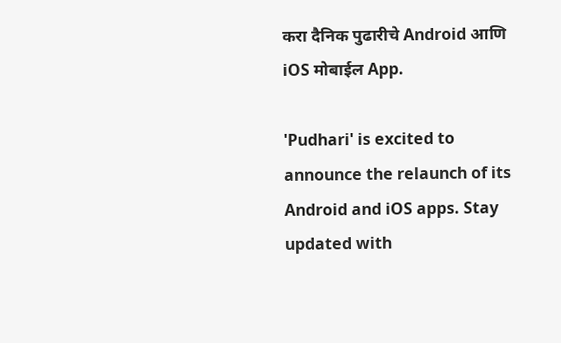करा दैनिक पुढारीचे Android आणि iOS मोबाईल App.

'Pudhari' is excited to announce the relaunch of its Android and iOS apps. Stay updated with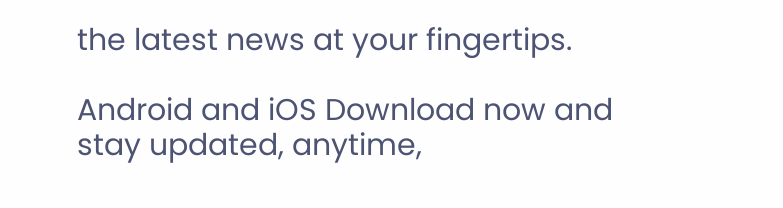the latest news at your fingertips.

Android and iOS Download now and stay updated, anytime,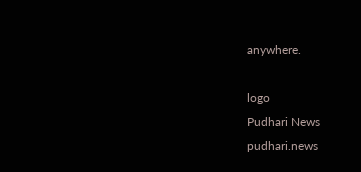anywhere.

logo
Pudhari News
pudhari.news